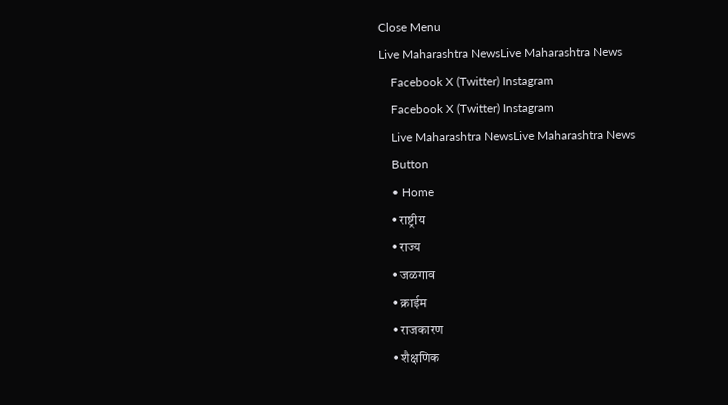Close Menu
Live Maharashtra NewsLive Maharashtra News
    Facebook X (Twitter) Instagram
    Facebook X (Twitter) Instagram
    Live Maharashtra NewsLive Maharashtra News
    Button
    • Home
    • राष्ट्रीय
    • राज्य
    • जळगाव
    • क्राईम
    • राजकारण
    • शैक्षणिक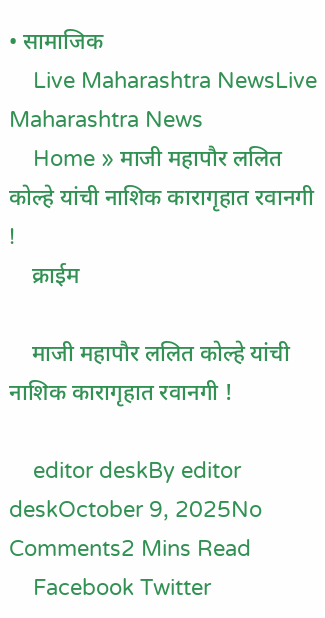• सामाजिक
    Live Maharashtra NewsLive Maharashtra News
    Home » माजी महापौर ललित कोल्हे यांची नाशिक कारागृहात रवानगी !
    क्राईम

    माजी महापौर ललित कोल्हे यांची नाशिक कारागृहात रवानगी !

    editor deskBy editor deskOctober 9, 2025No Comments2 Mins Read
    Facebook Twitter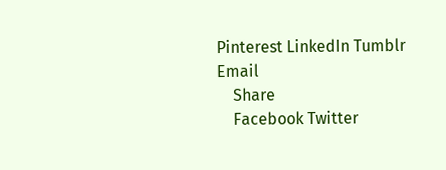Pinterest LinkedIn Tumblr Email
    Share
    Facebook Twitter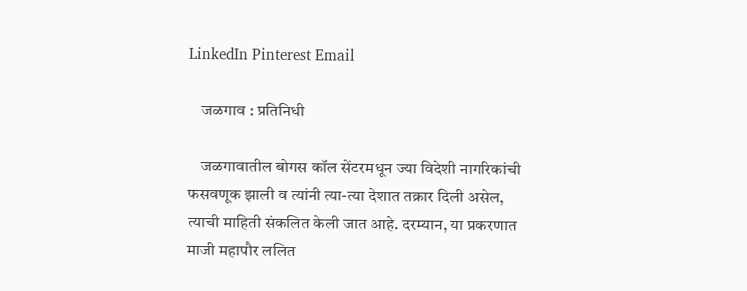LinkedIn Pinterest Email

    जळगाव : प्रतिनिधी

    जळगावातील बोगस कॉल सेंटरमधून ज्या विदेशी नागरिकांची फसवणूक झाली व त्यांनी त्या-त्या देशात तक्रार दिली असेल, त्याची माहिती संकलित केली जात आहे. दरम्यान, या प्रकरणात माजी महापौर ललित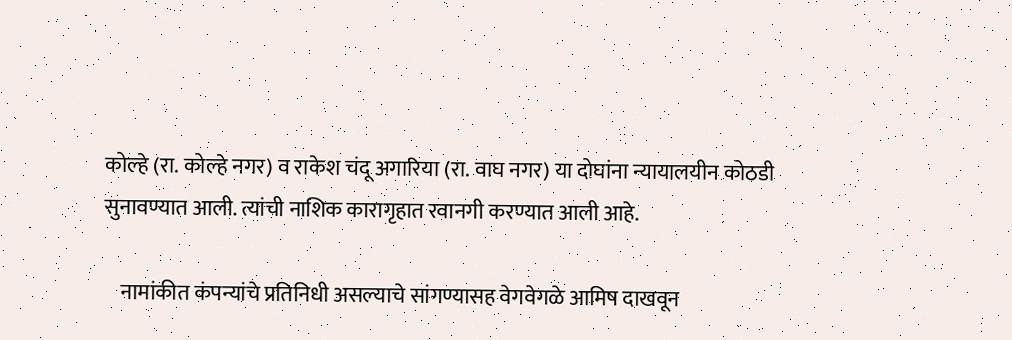कोल्हे (रा. कोल्हे नगर) व राकेश चंदू अगारिया (रा. वाघ नगर) या दोघांना न्यायालयीन कोठडी सुनावण्यात आली. त्यांची नाशिक कारागृहात रवानगी करण्यात आली आहे.

    नामांकीत कंपन्यांचे प्रतिनिधी असल्याचे सांगण्यासह वेगवेगळे आमिष दाखवून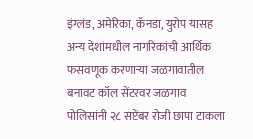इंग्लंड, अमेरिका, कॅनडा, युरोप यासह अन्य देशांमधील नागरिकांची आर्थिक फसवणूक करणाऱ्या जळगावातील बनावट कॉल सेंटरवर जळगाव पोलिसांनी २८ सप्टेंबर रोजी छापा टाकला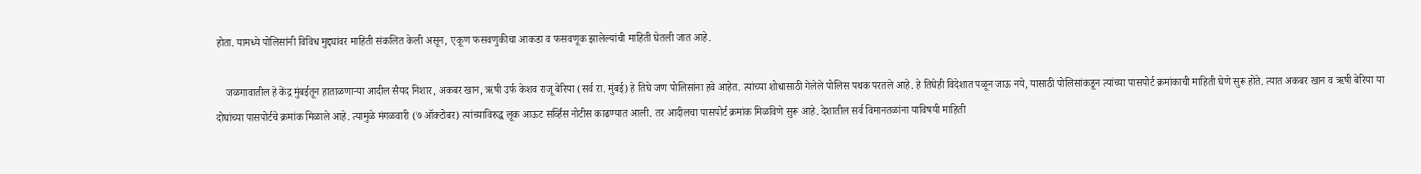होता. यामध्ये पोलिसांनी विविध मुद्द्यांवर माहिती संकलित केली असून, एकूण फसवणुकीचा आकडा व फसवणूक झालेल्यांची माहिती घेतली जात आहे.

    जळगावातील हे केंद्र मुंबईतून हाताळणाऱ्या आदील सैयद निशार, अकबर खान, ऋषी उर्फ केशव राजू बेरिया (सर्व रा. मुंबई) हे तिघे जण पोलिसांना हवे आहेत. त्यांच्या शोधासाठी गेलेले पोलिस पथक परतले आहे. हे तिघेही विदेशात पळून जाऊ नये, यासाठी पोलिसांकडून त्यांच्या पासपोर्ट क्रमांकाची माहिती घेणे सुरू होते. त्यात अकबर खान व ऋषी बेरिया या दोघांच्या पासपोर्टचे क्रमांक मिळाले आहे. त्यामुळे मंगळवारी (७ ऑक्टोबर) त्यांच्याविरुद्ध लूक आऊट सर्व्हिस नोटीस काढण्यात आली. तर आदीलचा पासपोर्ट क्रमांक मिळविणे सुरू आहे. देशातील सर्व विमानतळांना याविषयी माहिती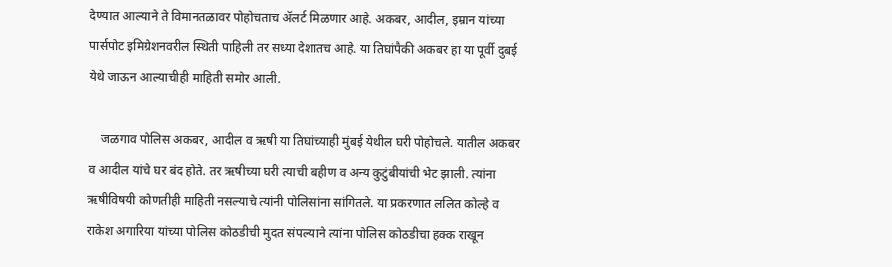देण्यात आल्याने ते विमानतळावर पोहोचताच ॲलर्ट मिळणार आहे. अकबर, आदील, इम्रान यांच्या पार्सपोट इमिग्रेशनवरील स्थिती पाहिली तर सध्या देशातच आहे. या तिघांपैकी अकबर हा या पूर्वी दुबई येथे जाऊन आल्याचीही माहिती समोर आली.

    जळगाव पोलिस अकबर, आदील व ऋषी या तिघांच्याही मुंबई येथील घरी पोहोचले. यातील अकबर व आदील यांचे घर बंद होते. तर ऋषीच्या घरी त्याची बहीण व अन्य कुटुंबीयांची भेट झाली. त्यांना ऋषीविषयी कोणतीही माहिती नसल्याचे त्यांनी पोलिसांना सांगितले. या प्रकरणात ललित कोल्हे व राकेश अगारिया यांच्या पोलिस कोठडीची मुदत संपल्याने त्यांना पोलिस कोठडीचा हक्क राखून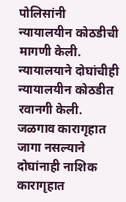पोलिसांनी न्यायालयीन कोठडीची मागणी केली. न्यायालयाने दोघांचीही न्यायालयीन कोठडीत रवानगी केली. जळगाव कारागृहात जागा नसल्याने दोघांनाही नाशिक कारागृहात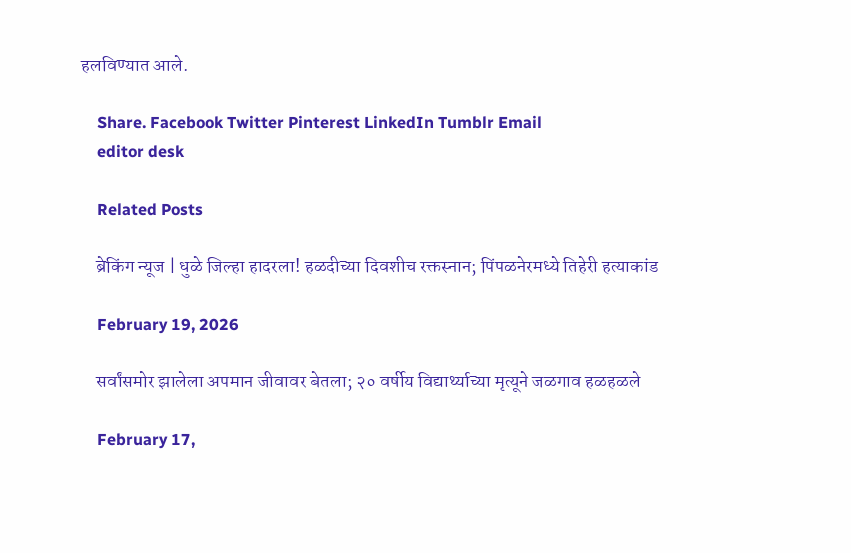हलविण्यात आले.

    Share. Facebook Twitter Pinterest LinkedIn Tumblr Email
    editor desk

    Related Posts

    ब्रेकिंग न्यूज | धुळे जिल्हा हादरला! हळदीच्या दिवशीच रक्तस्नान; पिंपळनेरमध्ये तिहेरी हत्याकांड

    February 19, 2026

    सर्वांसमोर झालेला अपमान जीवावर बेतला; २० वर्षीय विद्यार्थ्याच्या मृत्यूने जळगाव हळहळले

    February 17,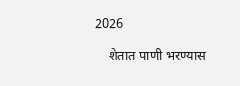2026

    शेतात पाणी भरण्यास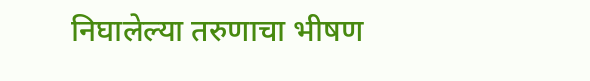निघालेल्या तरुणाचा भीषण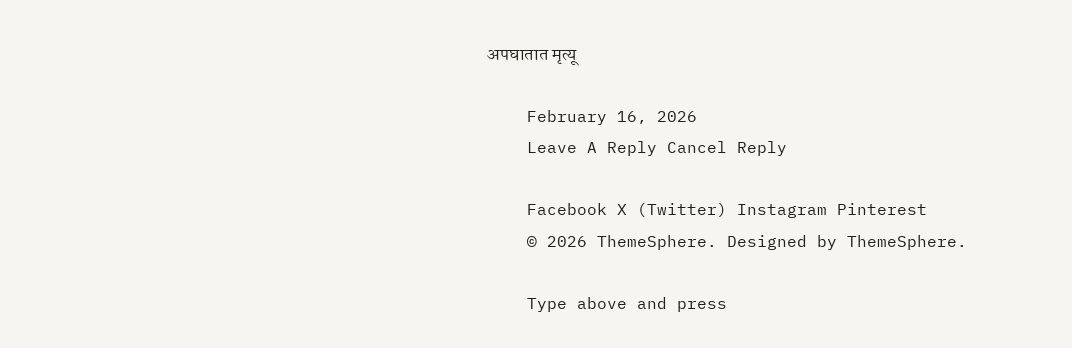अपघातात मृत्यू

    February 16, 2026
    Leave A Reply Cancel Reply

    Facebook X (Twitter) Instagram Pinterest
    © 2026 ThemeSphere. Designed by ThemeSphere.

    Type above and press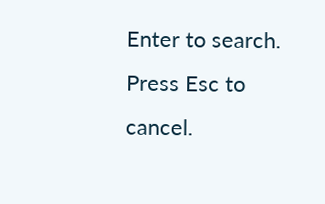Enter to search. Press Esc to cancel.